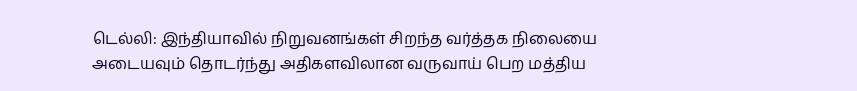டெல்லி: இந்தியாவில் நிறுவனங்கள் சிறந்த வர்த்தக நிலையை அடையவும் தொடர்ந்து அதிகளவிலான வருவாய் பெற மத்திய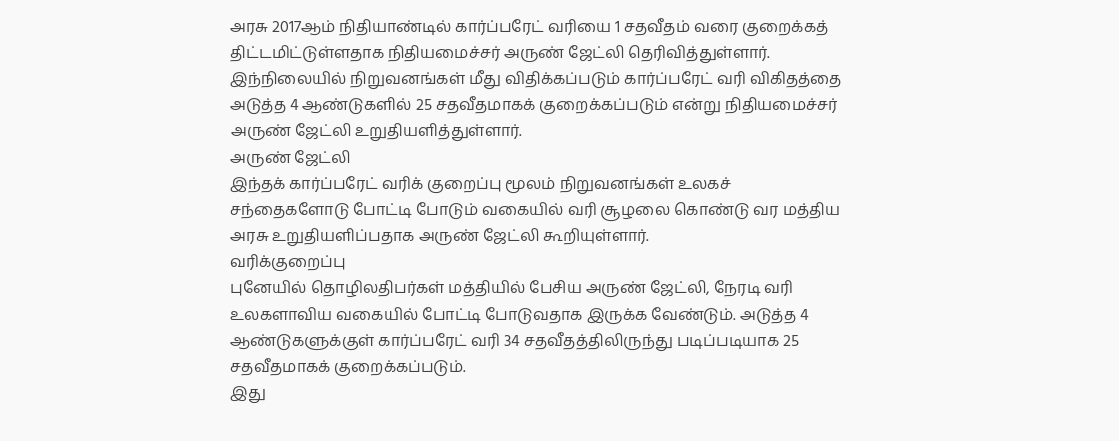அரசு 2017ஆம் நிதியாண்டில் கார்ப்பரேட் வரியை 1 சதவீதம் வரை குறைக்கத் திட்டமிட்டுள்ளதாக நிதியமைச்சர் அருண் ஜேட்லி தெரிவித்துள்ளார்.
இந்நிலையில் நிறுவனங்கள் மீது விதிக்கப்படும் கார்ப்பரேட் வரி விகிதத்தை அடுத்த 4 ஆண்டுகளில் 25 சதவீதமாகக் குறைக்கப்படும் என்று நிதியமைச்சர் அருண் ஜேட்லி உறுதியளித்துள்ளார்.
அருண் ஜேட்லி
இந்தக் கார்ப்பரேட் வரிக் குறைப்பு மூலம் நிறுவனங்கள் உலகச் சந்தைகளோடு போட்டி போடும் வகையில் வரி சூழலை கொண்டு வர மத்திய அரசு உறுதியளிப்பதாக அருண் ஜேட்லி கூறியுள்ளார்.
வரிக்குறைப்பு
புனேயில் தொழிலதிபர்கள் மத்தியில் பேசிய அருண் ஜேட்லி, நேரடி வரி உலகளாவிய வகையில் போட்டி போடுவதாக இருக்க வேண்டும். அடுத்த 4 ஆண்டுகளுக்குள் கார்ப்பரேட் வரி 34 சதவீதத்திலிருந்து படிப்படியாக 25 சதவீதமாகக் குறைக்கப்படும்.
இது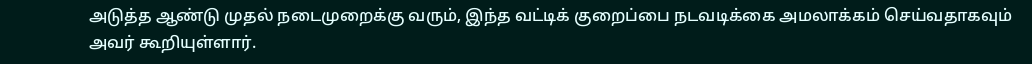அடுத்த ஆண்டு முதல் நடைமுறைக்கு வரும், இந்த வட்டிக் குறைப்பை நடவடிக்கை அமலாக்கம் செய்வதாகவும் அவர் கூறியுள்ளார்.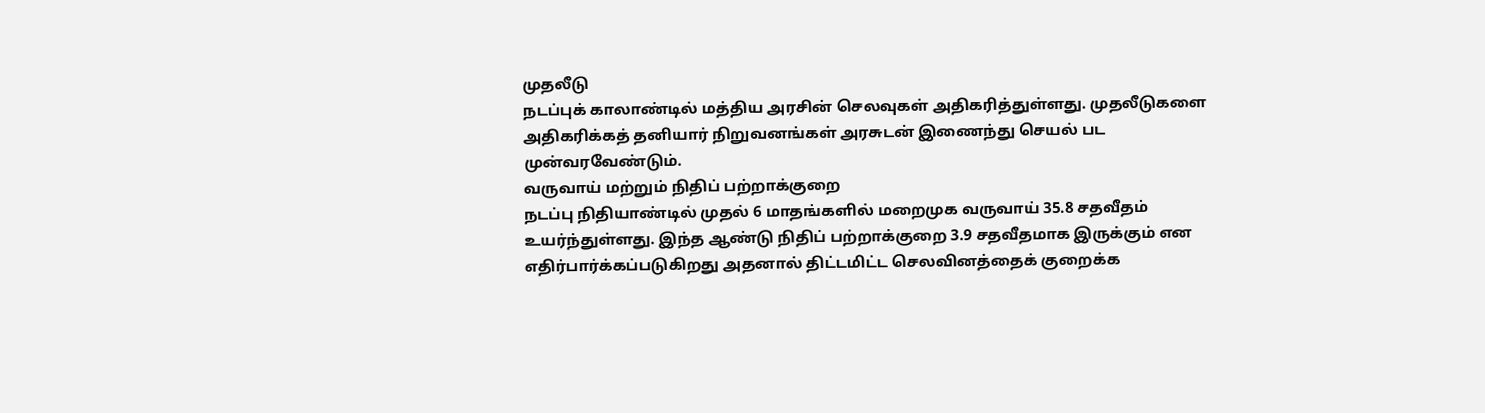முதலீடு
நடப்புக் காலாண்டில் மத்திய அரசின் செலவுகள் அதிகரித்துள்ளது. முதலீடுகளை அதிகரிக்கத் தனியார் நிறுவனங்கள் அரசுடன் இணைந்து செயல் பட முன்வரவேண்டும்.
வருவாய் மற்றும் நிதிப் பற்றாக்குறை
நடப்பு நிதியாண்டில் முதல் 6 மாதங்களில் மறைமுக வருவாய் 35.8 சதவீதம் உயர்ந்துள்ளது. இந்த ஆண்டு நிதிப் பற்றாக்குறை 3.9 சதவீதமாக இருக்கும் என எதிர்பார்க்கப்படுகிறது அதனால் திட்டமிட்ட செலவினத்தைக் குறைக்க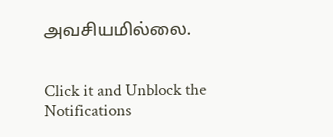அவசியமில்லை.


Click it and Unblock the Notifications